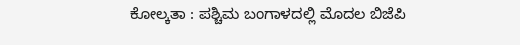ಕೋಲ್ಕತಾ : ಪಶ್ಚಿಮ ಬಂಗಾಳದಲ್ಲಿ ಮೊದಲ ಬಿಜೆಪಿ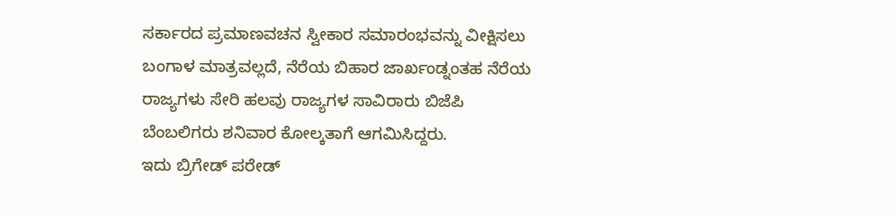ಸರ್ಕಾರದ ಪ್ರಮಾಣವಚನ ಸ್ವೀಕಾರ ಸಮಾರಂಭವನ್ನು ವೀಕ್ಷಿಸಲು ಬಂಗಾಳ ಮಾತ್ರವಲ್ಲದೆ, ನೆರೆಯ ಬಿಹಾರ ಜಾರ್ಖಂಡ್ನಂತಹ ನೆರೆಯ ರಾಜ್ಯಗಳು ಸೇರಿ ಹಲವು ರಾಜ್ಯಗಳ ಸಾವಿರಾರು ಬಿಜೆಪಿ ಬೆಂಬಲಿಗರು ಶನಿವಾರ ಕೋಲ್ಕತಾಗೆ ಆಗಮಿಸಿದ್ದರು.
ಇದು ಬ್ರಿಗೇಡ್ ಪರೇಡ್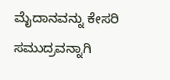ಮೈದಾನವನ್ನು ಕೇಸರಿ ಸಮುದ್ರವನ್ನಾಗಿ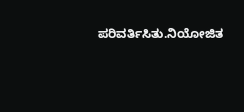ಪರಿವರ್ತಿಸಿತು.ನಿಯೋಜಿತ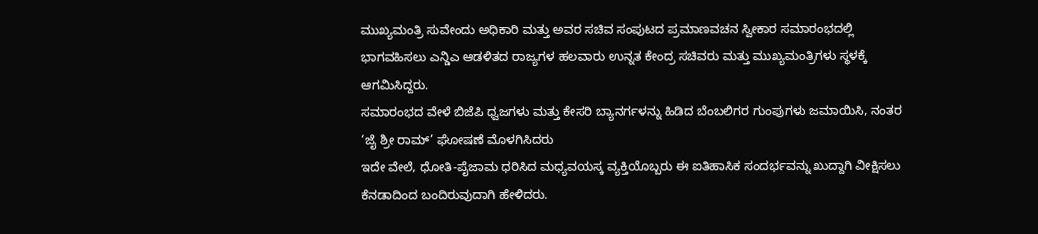ಮುಖ್ಯಮಂತ್ರಿ ಸುವೇಂದು ಅಧಿಕಾರಿ ಮತ್ತು ಅವರ ಸಚಿವ ಸಂಪುಟದ ಪ್ರಮಾಣವಚನ ಸ್ವೀಕಾರ ಸಮಾರಂಭದಲ್ಲಿ ಭಾಗವಹಿಸಲು ಎನ್ಡಿಎ ಆಡಳಿತದ ರಾಜ್ಯಗಳ ಹಲವಾರು ಉನ್ನತ ಕೇಂದ್ರ ಸಚಿವರು ಮತ್ತು ಮುಖ್ಯಮಂತ್ರಿಗಳು ಸ್ಥಳಕ್ಕೆ ಆಗಮಿಸಿದ್ದರು.
ಸಮಾರಂಭದ ವೇಳೆ ಬಿಜೆಪಿ ಧ್ವಜಗಳು ಮತ್ತು ಕೇಸರಿ ಬ್ಯಾನರ್ಗಳನ್ನು ಹಿಡಿದ ಬೆಂಬಲಿಗರ ಗುಂಪುಗಳು ಜಮಾಯಿಸಿ, ನಂತರ ‘ಜೈ ಶ್ರೀ ರಾಮ್’ ಘೋಷಣೆ ಮೊಳಗಿಸಿದರು
ಇದೇ ವೇಲೆ, ಧೋತಿ-ಪೈಜಾಮ ಧರಿಸಿದ ಮಧ್ಯವಯಸ್ಕ ವ್ಯಕ್ತಿಯೊಬ್ಬರು ಈ ಐತಿಹಾಸಿಕ ಸಂದರ್ಭವನ್ನು ಖುದ್ದಾಗಿ ವೀಕ್ಷಿಸಲು ಕೆನಡಾದಿಂದ ಬಂದಿರುವುದಾಗಿ ಹೇಳಿದರು.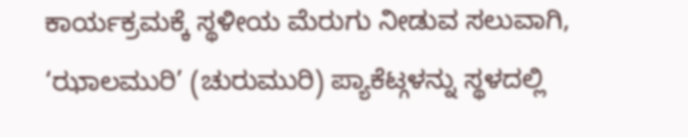ಕಾರ್ಯಕ್ರಮಕ್ಕೆ ಸ್ಥಳೀಯ ಮೆರುಗು ನೀಡುವ ಸಲುವಾಗಿ, ‘ಝಾಲಮುರಿ’ (ಚುರುಮುರಿ) ಪ್ಯಾಕೆಟ್ಗಳನ್ನು ಸ್ಥಳದಲ್ಲಿ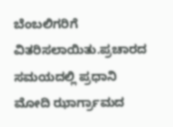ಬೆಂಬಲಿಗರಿಗೆ ವಿತರಿಸಲಾಯಿತು.ಪ್ರಚಾರದ ಸಮಯದಲ್ಲಿ ಪ್ರಧಾನಿ ಮೋದಿ ಝಾರ್ಗ್ರಾಮದ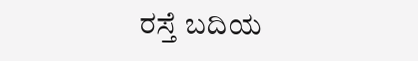ರಸ್ತೆ ಬದಿಯ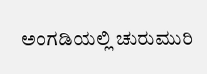ಅಂಗಡಿಯಲ್ಲಿ ಚುರುಮುರಿ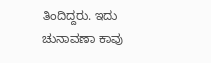ತಿಂದಿದ್ದರು. ಇದು ಚುನಾವಣಾ ಕಾವು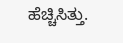ಹೆಚ್ಚಿಸಿತ್ತು.